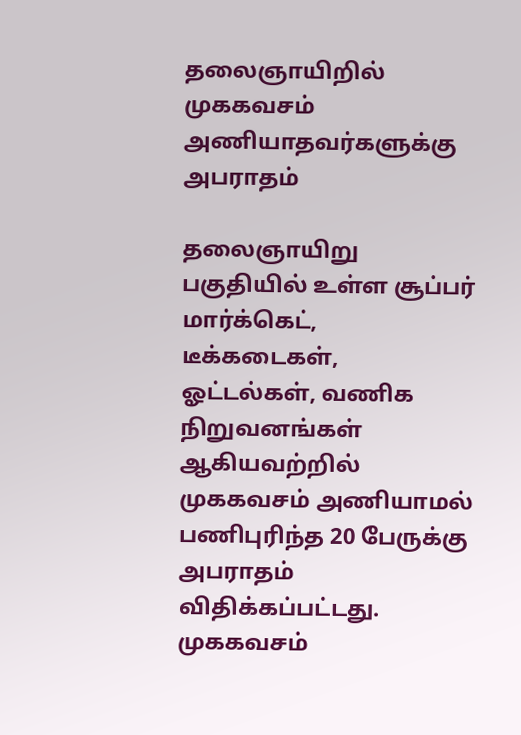தலைஞாயிறில் முககவசம் அணியாதவர்களுக்கு அபராதம்

தலைஞாயிறு பகுதியில் உள்ள சூப்பர் மார்க்கெட், டீக்கடைகள், ஓட்டல்கள், வணிக நிறுவனங்கள் ஆகியவற்றில் முககவசம் அணியாமல் பணிபுரிந்த 20 பேருக்கு அபராதம் விதிக்கப்பட்டது.
முககவசம்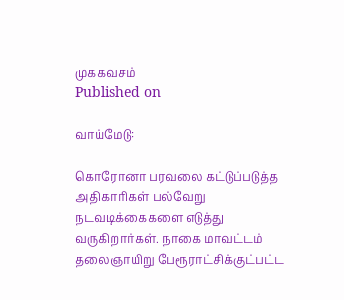முககவசம்
Published on

வாய்மேடு:

கொரோனா பரவலை கட்டுப்படுத்த அதிகாரிகள் பல்வேறு நடவடிக்கைகளை எடுத்து வருகிறார்கள். நாகை மாவட்டம் தலைஞாயிறு பேரூராட்சிக்குட்பட்ட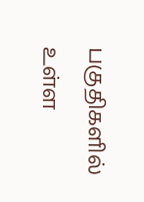பகுதிகளில் உள்ள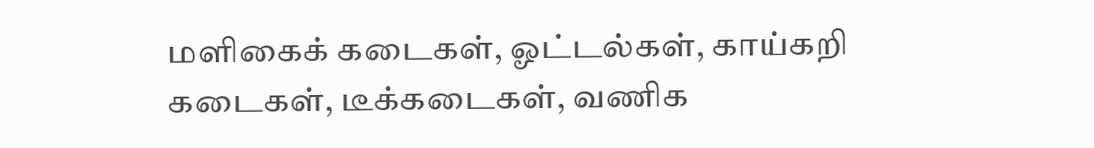மளிகைக் கடைகள், ஓட்டல்கள், காய்கறி கடைகள், டீக்கடைகள், வணிக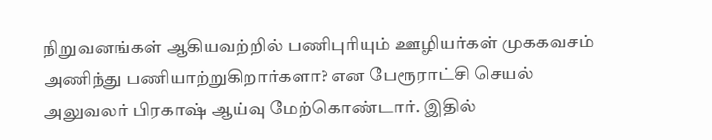நிறுவனங்கள் ஆகியவற்றில் பணிபுரியும் ஊழியர்கள் முககவசம் அணிந்து பணியாற்றுகிறார்களா? என பேரூராட்சி செயல் அலுவலர் பிரகாஷ் ஆய்வு மேற்கொண்டார். இதில்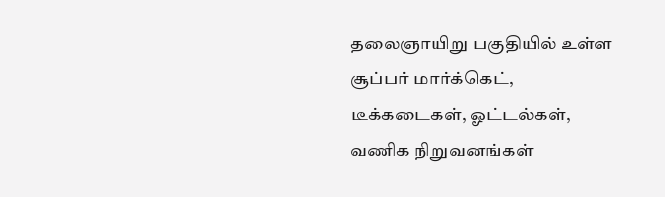தலைஞாயிறு பகுதியில் உள்ள சூப்பர் மார்க்கெட், டீக்கடைகள், ஓட்டல்கள், வணிக நிறுவனங்கள்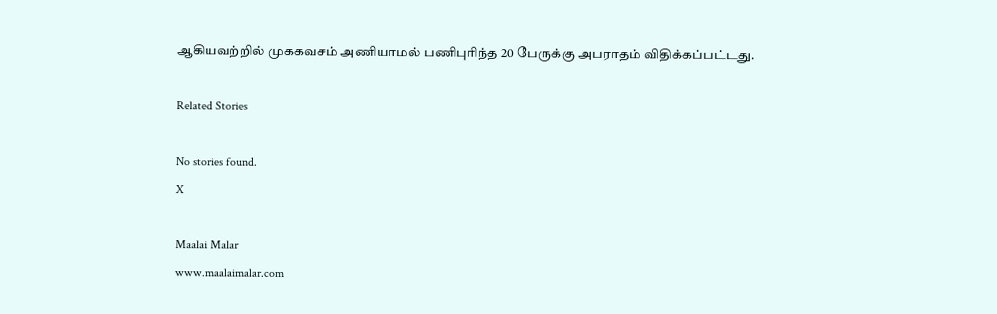ஆகியவற்றில் முககவசம் அணியாமல் பணிபுரிந்த 20 பேருக்கு அபராதம் விதிக்கப்பட்டது.

Related Stories

No stories found.
X

Maalai Malar
www.maalaimalar.com